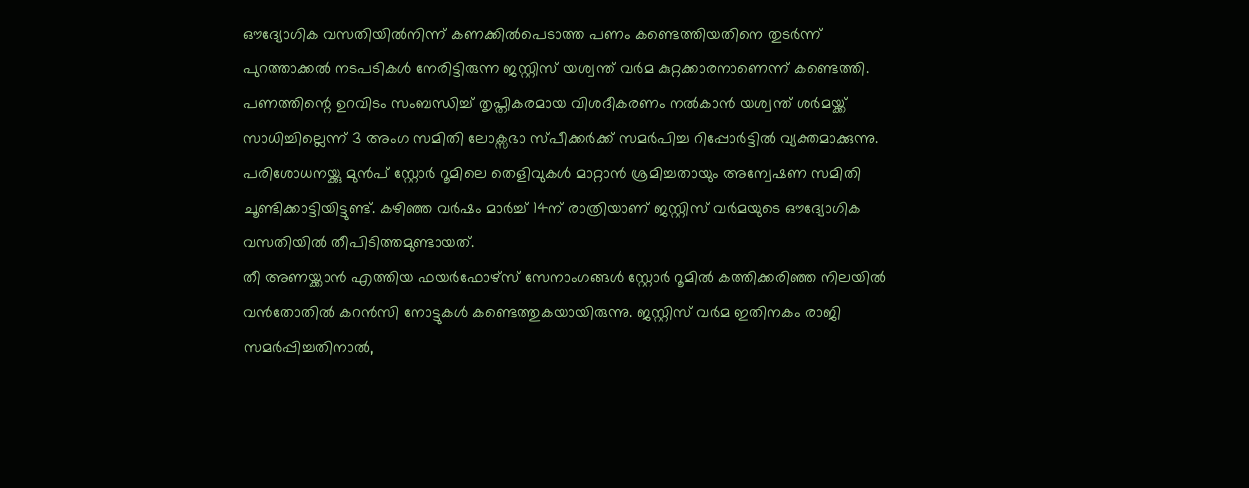ഔദ്യോഗിക വസതിയിൽനിന്ന് കണക്കിൽപെടാത്ത പണം കണ്ടെത്തിയതിനെ തുടർന്ന് പുറത്താക്കൽ നടപടികൾ നേരിട്ടിരുന്ന ജസ്റ്റിസ് യശ്വന്ത് വർമ കുറ്റക്കാരനാണെന്ന് കണ്ടെത്തി. പണത്തിന്റെ ഉറവിടം സംബന്ധിച്ച് തൃപ്തികരമായ വിശദീകരണം നൽകാൻ യശ്വന്ത് ശർമയ്ക്ക് സാധിച്ചില്ലെന്ന് 3 അംഗ സമിതി ലോക്സഭാ സ്പീക്കർക്ക് സമർപിച്ച റിപ്പോർട്ടിൽ വ്യക്തമാക്കുന്നു.
പരിശോധനയ്ക്കു മുൻപ് സ്റ്റോർ റൂമിലെ തെളിവുകൾ മാറ്റാൻ ശ്രമിച്ചതായും അന്വേഷണ സമിതി ചൂണ്ടിക്കാട്ടിയിട്ടുണ്ട്. കഴിഞ്ഞ വർഷം മാർച്ച് 14ന് രാത്രിയാണ് ജസ്റ്റിസ് വർമയുടെ ഔദ്യോഗിക വസതിയിൽ തീപിടിത്തമുണ്ടായത്.
തീ അണയ്ക്കാൻ എത്തിയ ഫയർഫോഴ്സ് സേനാംഗങ്ങൾ സ്റ്റോർ റൂമിൽ കത്തിക്കരിഞ്ഞ നിലയിൽ വൻതോതിൽ കറൻസി നോട്ടുകൾ കണ്ടെത്തുകയായിരുന്നു. ജസ്റ്റിസ് വർമ ഇതിനകം രാജി സമർപ്പിച്ചതിനാൽ,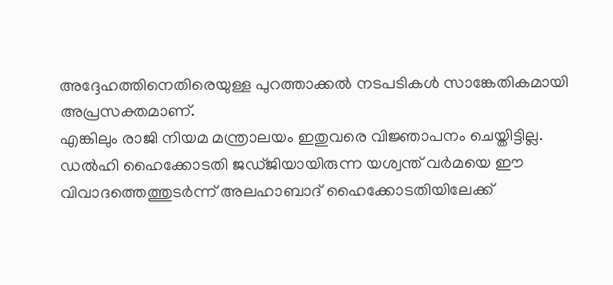അദ്ദേഹത്തിനെതിരെയുള്ള പുറത്താക്കൽ നടപടികൾ സാങ്കേതികമായി അപ്രസക്തമാണ്.
എങ്കിലും രാജി നിയമ മന്ത്രാലയം ഇതുവരെ വിജ്ഞാപനം ചെയ്തിട്ടില്ല. ഡൽഹി ഹൈക്കോടതി ജഡ്ജിയായിരുന്ന യശ്വന്ത് വർമയെ ഈ വിവാദത്തെത്തുടർന്ന് അലഹാബാദ് ഹൈക്കോടതിയിലേക്ക്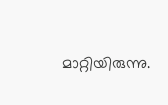മാറ്റിയിരുന്നു.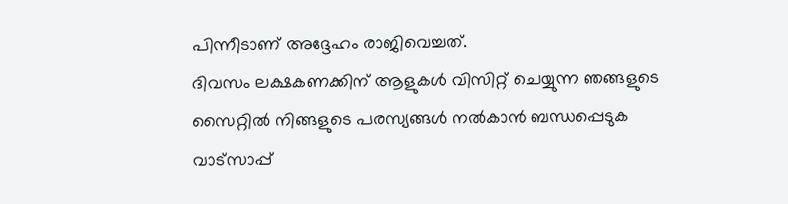പിന്നീടാണ് അദ്ദേഹം രാജിവെച്ചത്.
ദിവസം ലക്ഷകണക്കിന് ആളുകൾ വിസിറ്റ് ചെയ്യുന്ന ഞങ്ങളുടെ സൈറ്റിൽ നിങ്ങളുടെ പരസ്യങ്ങൾ നൽകാൻ ബന്ധപ്പെടുക വാട്സാപ്പ്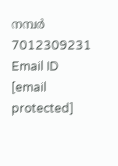നമ്പർ 7012309231 Email ID [email protected]